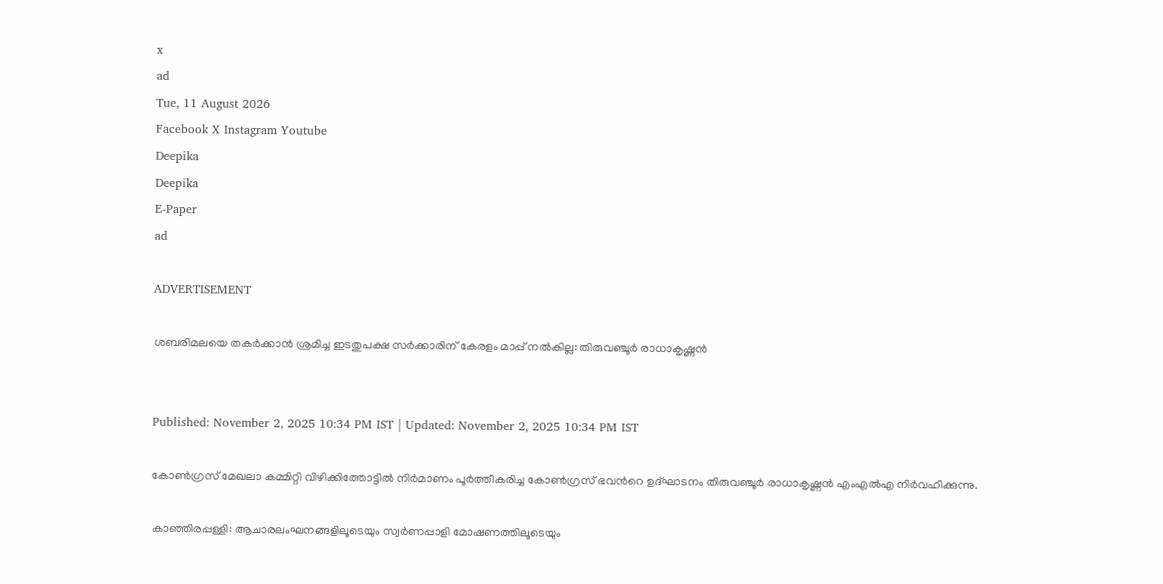x
ad
Tue, 11 August 2026
Facebook X Instagram Youtube
Deepika
Deepika
E-Paper
ad

ADVERTISEMENT

ശബരിമലയെ തകർക്കാൻ ശ്രമിച്ച ഇടതുപക്ഷ സർക്കാരിന് കേരളം മാപ്പ് നൽകില്ല: തിരുവഞ്ചൂർ രാധാകൃഷ്ണൻ


Published: November 2, 2025 10:34 PM IST | Updated: November 2, 2025 10:34 PM IST

കോൺഗ്രസ് മേഖലാ കമ്മിറ്റി വിഴിക്കിത്തോട്ടിൽ നിർമാണം പൂർത്തീകരിച്ച കോൺഗ്രസ് ഭവന്‍റെ ഉദ്ഘാടനം തിരുവഞ്ചൂർ രാധാകൃഷ്ണൻ എംഎൽഎ നിർവഹിക്കുന്നു.

കാഞ്ഞിരപ്പള്ളി: ആചാരലംഘനങ്ങളിലൂടെയും സ്വർണപ്പാളി മോഷണത്തിലൂടെയും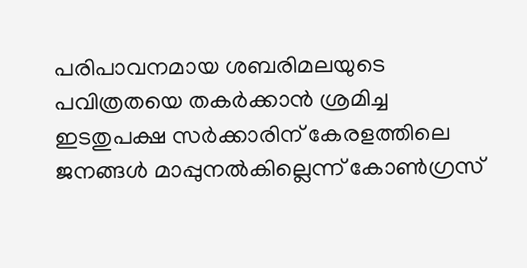പരിപാവനമായ ശബരിമലയുടെ പവിത്രതയെ തകർക്കാൻ ശ്രമിച്ച ഇടതുപക്ഷ സർക്കാരിന് കേരളത്തിലെ ജനങ്ങൾ മാപ്പുനൽകില്ലെന്ന് കോൺഗ്രസ്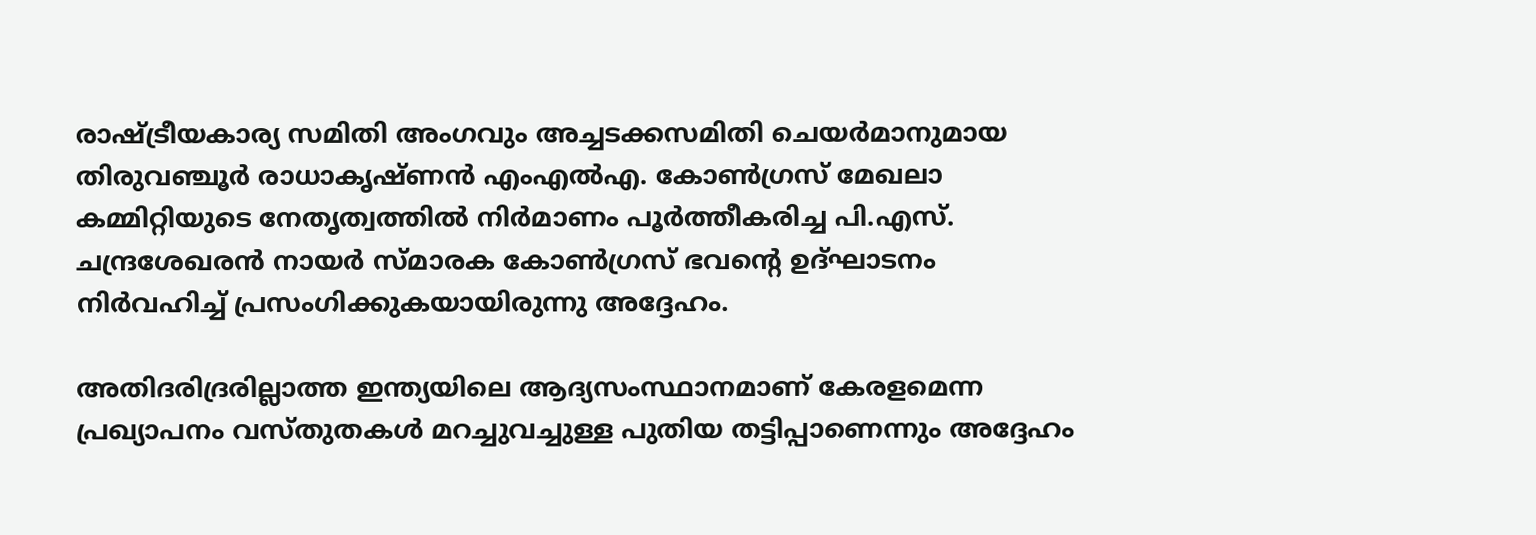രാഷ്‌ട്രീയകാര്യ സമിതി അംഗവും അച്ചടക്കസമിതി ചെയർമാനുമായ തിരുവഞ്ചൂർ രാധാകൃഷ്ണൻ എംഎൽഎ. കോൺഗ്രസ് മേഖലാ കമ്മിറ്റിയുടെ നേതൃത്വത്തിൽ നിർമാണം പൂർത്തീകരിച്ച പി.എസ്. ചന്ദ്രശേഖരൻ നായർ സ്മാരക കോൺഗ്രസ് ഭവന്‍റെ ഉദ്ഘാടനം നിർവഹിച്ച് പ്രസംഗിക്കുകയായിരുന്നു അദ്ദേഹം.

അതിദരിദ്രരില്ലാത്ത ഇന്ത്യയിലെ ആദ്യസംസ്ഥാനമാണ് കേരളമെന്ന പ്രഖ്യാപനം വസ്തുതകൾ മറച്ചുവച്ചുള്ള പുതിയ തട്ടിപ്പാണെന്നും അദ്ദേഹം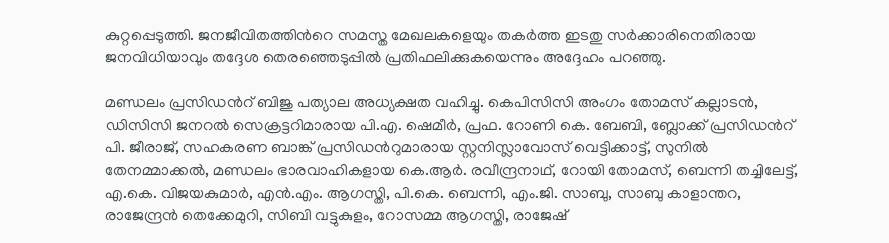കുറ്റപ്പെടുത്തി. ജനജീവിതത്തിന്‍റെ സമസ്ത മേഖലകളെയും തകർത്ത ഇടതു സർക്കാരിനെതിരായ ജനവിധിയാവും തദ്ദേശ തെരഞ്ഞെടുപ്പിൽ പ്രതിഫലിക്കുകയെന്നും അദ്ദേഹം പറഞ്ഞു.

മണ്ഡലം പ്രസിഡന്‍റ് ബിജു പത്യാല അധ്യക്ഷത വഹിച്ചു. കെപിസിസി അംഗം തോമസ് കല്ലാടൻ, ഡിസിസി ജനറൽ സെക്രട്ടറിമാരായ പി.എ. ഷെമീർ, പ്രഫ. റോണി കെ. ബേബി, ബ്ലോക്ക് പ്രസിഡന്‍റ് പി. ജീരാജ്, സഹകരണ ബാങ്ക് പ്രസിഡന്‍റുമാരായ സ്റ്റനിസ്ലാവോസ് വെട്ടിക്കാട്ട്, സുനിൽ തേനമ്മാക്കൽ, മണ്ഡലം ഭാരവാഹികളായ കെ.ആർ. രവീന്ദ്രനാഥ്, റോയി തോമസ്, ബെന്നി തച്ചിലേട്ട്, എ.കെ. വിജയകുമാർ, എൻ.എം. ആഗസ്തി, പി.കെ. ബെന്നി, എം.ജി. സാബു, സാബു കാളാന്തറ, രാജേന്ദ്രൻ തെക്കേമുറി, സിബി വട്ടുകുളം, റോസമ്മ ആഗസ്തി, രാജേഷ്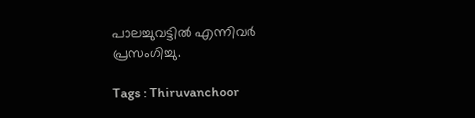പാലച്ചുവട്ടിൽ എന്നിവർ പ്രസംഗിച്ചു.

Tags : Thiruvanchoor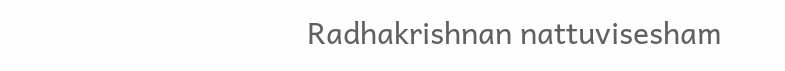Radhakrishnan nattuvisesham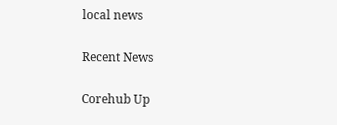local news

Recent News

Corehub Up